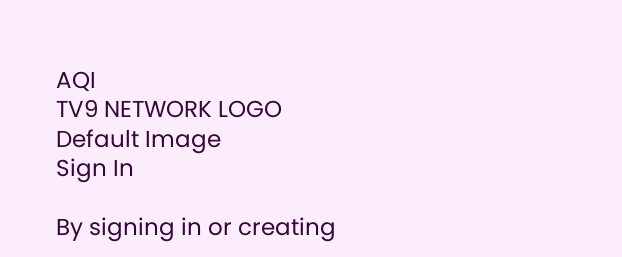AQI
TV9 NETWORK LOGO
Default Image
Sign In

By signing in or creating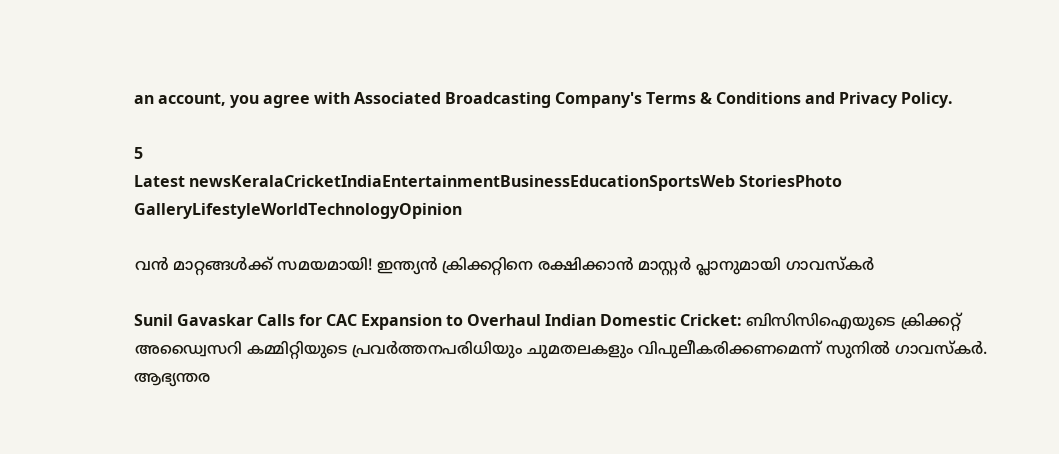an account, you agree with Associated Broadcasting Company's Terms & Conditions and Privacy Policy.

5
Latest newsKeralaCricketIndiaEntertainmentBusinessEducationSportsWeb StoriesPhoto GalleryLifestyleWorldTechnologyOpinion

വന്‍ മാറ്റങ്ങള്‍ക്ക് സമയമായി! ഇന്ത്യന്‍ ക്രിക്കറ്റിനെ രക്ഷിക്കാന്‍ മാസ്റ്റര്‍ പ്ലാനുമായി ഗാവസ്‌കര്‍

Sunil Gavaskar Calls for CAC Expansion to Overhaul Indian Domestic Cricket: ബിസിസിഐയുടെ ക്രിക്കറ്റ് അഡ്വൈസറി കമ്മിറ്റിയുടെ പ്രവർത്തനപരിധിയും ചുമതലകളും വിപുലീകരിക്കണമെന്ന് സുനിൽ ഗാവസ്കർ. ആഭ്യന്തര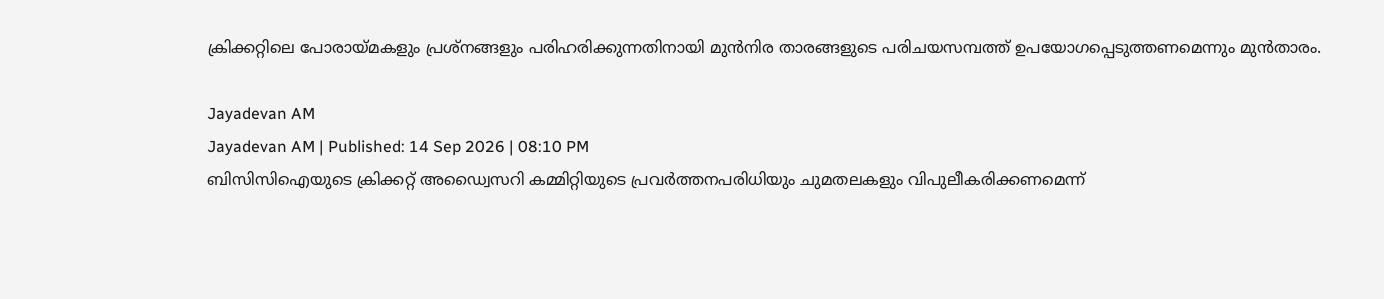ക്രിക്കറ്റിലെ പോരായ്മകളും പ്രശ്നങ്ങളും പരിഹരിക്കുന്നതിനായി മുൻനിര താരങ്ങളുടെ പരിചയസമ്പത്ത് ഉപയോഗപ്പെടുത്തണമെന്നും മുന്‍താരം.

Jayadevan AM
Jayadevan AM | Published: 14 Sep 2026 | 08:10 PM
ബിസിസിഐയുടെ ക്രിക്കറ്റ് അഡ്വൈസറി കമ്മിറ്റിയുടെ പ്രവർത്തനപരിധിയും ചുമതലകളും വിപുലീകരിക്കണമെന്ന്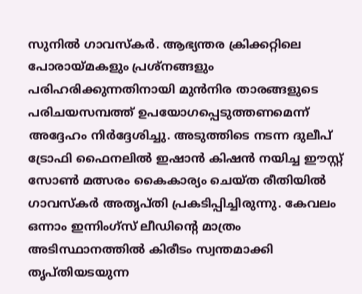സുനിൽ ഗാവസ്കർ. ആഭ്യന്തര ക്രിക്കറ്റിലെ പോരായ്മകളും പ്രശ്നങ്ങളും പരിഹരിക്കുന്നതിനായി മുൻനിര താരങ്ങളുടെ പരിചയസമ്പത്ത് ഉപയോഗപ്പെടുത്തണമെന്ന് അദ്ദേഹം നിര്‍ദ്ദേശിച്ചു. അടുത്തിടെ നടന്ന ദുലീപ് ട്രോഫി ഫൈനലിൽ ഇഷാൻ കിഷൻ നയിച്ച ഈസ്റ്റ് സോൺ മത്സരം കൈകാര്യം ചെയ്ത രീതിയിൽ ഗാവസ്കർ അതൃപ്തി പ്രകടിപ്പിച്ചിരുന്നു. കേവലം ഒന്നാം ഇന്നിംഗ്സ് ലീഡിന്റെ മാത്രം അടിസ്ഥാനത്തിൽ കിരീടം സ്വന്തമാക്കി തൃപ്തിയടയുന്ന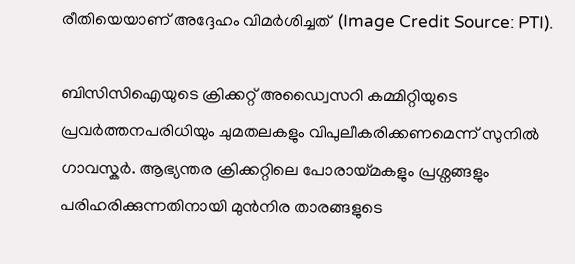രീതിയെയാണ് അദ്ദേഹം വിമര്‍ശിച്ചത്  (Image Credit Source: PTI).

ബിസിസിഐയുടെ ക്രിക്കറ്റ് അഡ്വൈസറി കമ്മിറ്റിയുടെ പ്രവർത്തനപരിധിയും ചുമതലകളും വിപുലീകരിക്കണമെന്ന് സുനിൽ ഗാവസ്കർ. ആഭ്യന്തര ക്രിക്കറ്റിലെ പോരായ്മകളും പ്രശ്നങ്ങളും പരിഹരിക്കുന്നതിനായി മുൻനിര താരങ്ങളുടെ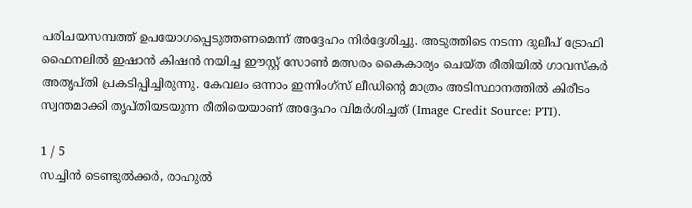പരിചയസമ്പത്ത് ഉപയോഗപ്പെടുത്തണമെന്ന് അദ്ദേഹം നിര്‍ദ്ദേശിച്ചു. അടുത്തിടെ നടന്ന ദുലീപ് ട്രോഫി ഫൈനലിൽ ഇഷാൻ കിഷൻ നയിച്ച ഈസ്റ്റ് സോൺ മത്സരം കൈകാര്യം ചെയ്ത രീതിയിൽ ഗാവസ്കർ അതൃപ്തി പ്രകടിപ്പിച്ചിരുന്നു. കേവലം ഒന്നാം ഇന്നിംഗ്സ് ലീഡിന്റെ മാത്രം അടിസ്ഥാനത്തിൽ കിരീടം സ്വന്തമാക്കി തൃപ്തിയടയുന്ന രീതിയെയാണ് അദ്ദേഹം വിമര്‍ശിച്ചത് (Image Credit Source: PTI).

1 / 5
സച്ചിൻ ടെണ്ടുൽക്കർ, രാഹുൽ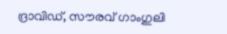ദ്രാവിഡ്, സൗരവ് ഗാംഗുലി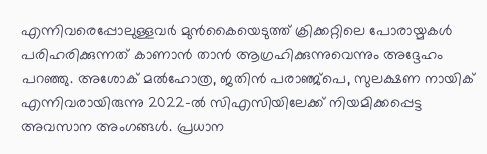എന്നിവരെപ്പോലുള്ളവര്‍ മുന്‍കൈയെടുത്ത്‌ ക്രിക്കറ്റിലെ പോരായ്മകൾ പരിഹരിക്കുന്നത് കാണാൻ താൻ ആഗ്രഹിക്കുന്നുവെന്നും അദ്ദേഹം പറഞ്ഞു. അശോക് മൽഹോത്ര, ജതിൻ പരാഞ്ജ്പെ, സുലക്ഷണ നായിക് എന്നിവരായിരുന്നു 2022-ൽ സിഎസിയിലേക്ക് നിയമിക്കപ്പെട്ട അവസാന അംഗങ്ങൾ. പ്രധാന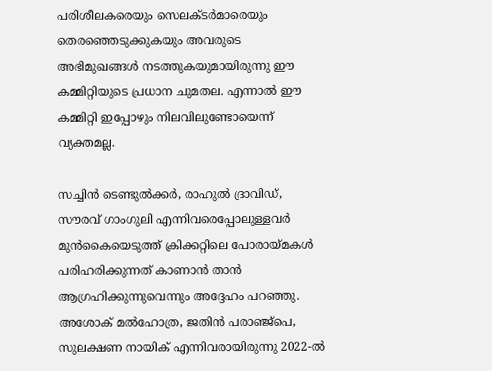പരിശീലകരെയും സെലക്ടർമാരെയും തെരഞ്ഞെടുക്കുകയും അവരുടെ അഭിമുഖങ്ങൾ നടത്തുകയുമായിരുന്നു ഈ കമ്മിറ്റിയുടെ പ്രധാന ചുമതല. എന്നാൽ ഈ കമ്മിറ്റി ഇപ്പോഴും നിലവിലുണ്ടോയെന്ന് വ്യക്തമല്ല.

സച്ചിൻ ടെണ്ടുൽക്കർ, രാഹുൽ ദ്രാവിഡ്, സൗരവ് ഗാംഗുലി എന്നിവരെപ്പോലുള്ളവര്‍ മുന്‍കൈയെടുത്ത്‌ ക്രിക്കറ്റിലെ പോരായ്മകൾ പരിഹരിക്കുന്നത് കാണാൻ താൻ ആഗ്രഹിക്കുന്നുവെന്നും അദ്ദേഹം പറഞ്ഞു. അശോക് മൽഹോത്ര, ജതിൻ പരാഞ്ജ്പെ, സുലക്ഷണ നായിക് എന്നിവരായിരുന്നു 2022-ൽ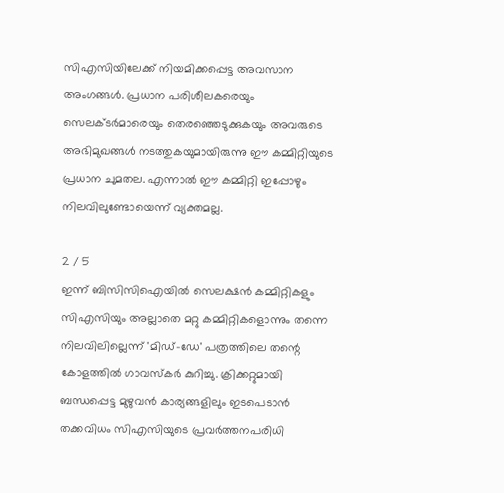സിഎസിയിലേക്ക് നിയമിക്കപ്പെട്ട അവസാന അംഗങ്ങൾ. പ്രധാന പരിശീലകരെയും സെലക്ടർമാരെയും തെരഞ്ഞെടുക്കുകയും അവരുടെ അഭിമുഖങ്ങൾ നടത്തുകയുമായിരുന്നു ഈ കമ്മിറ്റിയുടെ പ്രധാന ചുമതല. എന്നാൽ ഈ കമ്മിറ്റി ഇപ്പോഴും നിലവിലുണ്ടോയെന്ന് വ്യക്തമല്ല.

2 / 5
ഇന്ന് ബിസിസിഐയിൽ സെലക്ഷൻ കമ്മിറ്റികളും സിഎസിയും അല്ലാതെ മറ്റു കമ്മിറ്റികളൊന്നും തന്നെ നിലവിലില്ലെന്ന്‌ 'മിഡ്-ഡേ' പത്രത്തിലെ തന്റെ കോളത്തിൽ ഗാവസ്കർ കുറിച്ചു. ക്രിക്കറ്റുമായി ബന്ധപ്പെട്ട മുഴുവൻ കാര്യങ്ങളിലും ഇടപെടാൻ തക്കവിധം സിഎസിയുടെ പ്രവർത്തനപരിധി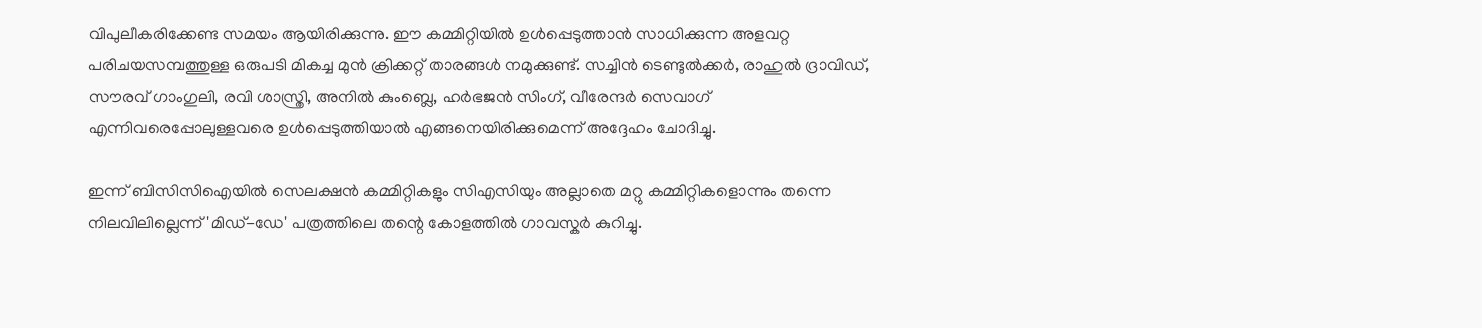വിപുലീകരിക്കേണ്ട സമയം ആയിരിക്കുന്നു. ഈ കമ്മിറ്റിയിൽ ഉൾപ്പെടുത്താൻ സാധിക്കുന്ന അളവറ്റ പരിചയസമ്പത്തുള്ള ഒരുപടി മികച്ച മുൻ ക്രിക്കറ്റ് താരങ്ങൾ നമുക്കുണ്ട്. സച്ചിൻ ടെണ്ടുൽക്കർ, രാഹുൽ ദ്രാവിഡ്, സൗരവ് ഗാംഗുലി, രവി ശാസ്ത്രി, അനിൽ കുംബ്ലെ, ഹർഭജൻ സിംഗ്, വീരേന്ദർ സെവാഗ് എന്നിവരെപ്പോലുള്ളവരെ ഉൾപ്പെടുത്തിയാൽ എങ്ങനെയിരിക്കുമെന്ന് അദ്ദേഹം ചോദിച്ചു.

ഇന്ന് ബിസിസിഐയിൽ സെലക്ഷൻ കമ്മിറ്റികളും സിഎസിയും അല്ലാതെ മറ്റു കമ്മിറ്റികളൊന്നും തന്നെ നിലവിലില്ലെന്ന്‌ 'മിഡ്-ഡേ' പത്രത്തിലെ തന്റെ കോളത്തിൽ ഗാവസ്കർ കുറിച്ചു.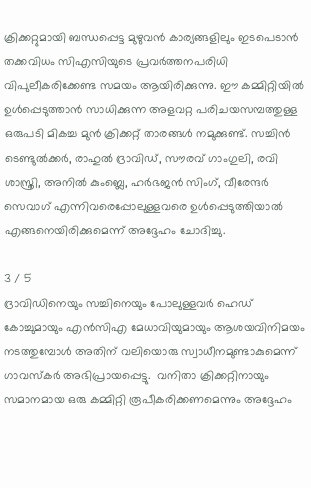ക്രിക്കറ്റുമായി ബന്ധപ്പെട്ട മുഴുവൻ കാര്യങ്ങളിലും ഇടപെടാൻ തക്കവിധം സിഎസിയുടെ പ്രവർത്തനപരിധി വിപുലീകരിക്കേണ്ട സമയം ആയിരിക്കുന്നു. ഈ കമ്മിറ്റിയിൽ ഉൾപ്പെടുത്താൻ സാധിക്കുന്ന അളവറ്റ പരിചയസമ്പത്തുള്ള ഒരുപടി മികച്ച മുൻ ക്രിക്കറ്റ് താരങ്ങൾ നമുക്കുണ്ട്. സച്ചിൻ ടെണ്ടുൽക്കർ, രാഹുൽ ദ്രാവിഡ്, സൗരവ് ഗാംഗുലി, രവി ശാസ്ത്രി, അനിൽ കുംബ്ലെ, ഹർഭജൻ സിംഗ്, വീരേന്ദർ സെവാഗ് എന്നിവരെപ്പോലുള്ളവരെ ഉൾപ്പെടുത്തിയാൽ എങ്ങനെയിരിക്കുമെന്ന് അദ്ദേഹം ചോദിച്ചു.

3 / 5
ദ്രാവിഡിനെയും സച്ചിനെയും പോലുള്ളവർ ഹെഡ് കോച്ചുമായും എൻസിഎ മേധാവിയുമായും ആശയവിനിമയം നടത്തുമ്പോൾ അതിന് വലിയൊരു സ്വാധീനമുണ്ടാകുമെന്ന് ഗാവസ്‌കര്‍ അഭിപ്രായപ്പെട്ടു.  വനിതാ ക്രിക്കറ്റിനായും സമാനമായ ഒരു കമ്മിറ്റി രൂപീകരിക്കണമെന്നും അദ്ദേഹം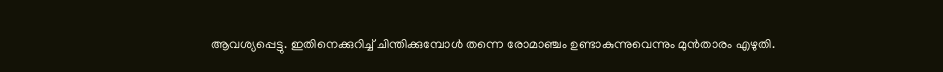ആവശ്യപ്പെട്ടു. ഇതിനെക്കുറിച്ച് ചിന്തിക്കുമ്പോൾ തന്നെ രോമാഞ്ചം ഉണ്ടാകുന്നുവെന്നും മുന്‍താരം എഴുതി.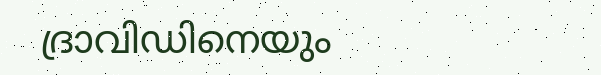ദ്രാവിഡിനെയും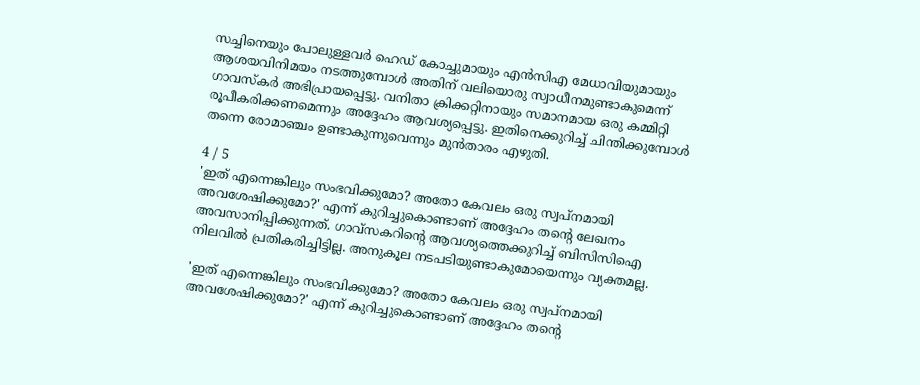സച്ചിനെയും പോലുള്ളവർ ഹെഡ് കോച്ചുമായും എൻസിഎ മേധാവിയുമായും ആശയവിനിമയം നടത്തുമ്പോൾ അതിന് വലിയൊരു സ്വാധീനമുണ്ടാകുമെന്ന് ഗാവസ്‌കര്‍ അഭിപ്രായപ്പെട്ടു. വനിതാ ക്രിക്കറ്റിനായും സമാനമായ ഒരു കമ്മിറ്റി രൂപീകരിക്കണമെന്നും അദ്ദേഹം ആവശ്യപ്പെട്ടു. ഇതിനെക്കുറിച്ച് ചിന്തിക്കുമ്പോൾ തന്നെ രോമാഞ്ചം ഉണ്ടാകുന്നുവെന്നും മുന്‍താരം എഴുതി.

4 / 5
'ഇത് എന്നെങ്കിലും സംഭവിക്കുമോ? അതോ കേവലം ഒരു സ്വപ്നമായി അവശേഷിക്കുമോ?' എന്ന് കുറിച്ചുകൊണ്ടാണ്‌ അദ്ദേഹം തന്റെ ലേഖനം അവസാനിപ്പിക്കുന്നത്. ഗാവ്‌സകറിന്റെ ആവശ്യത്തെക്കുറിച്ച് ബിസിസിഐ നിലവില്‍ പ്രതികരിച്ചിട്ടില്ല. അനുകൂല നടപടിയുണ്ടാകുമോയെന്നും വ്യക്തമല്ല.

'ഇത് എന്നെങ്കിലും സംഭവിക്കുമോ? അതോ കേവലം ഒരു സ്വപ്നമായി അവശേഷിക്കുമോ?' എന്ന് കുറിച്ചുകൊണ്ടാണ്‌ അദ്ദേഹം തന്റെ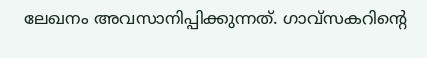ലേഖനം അവസാനിപ്പിക്കുന്നത്. ഗാവ്‌സകറിന്റെ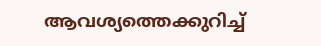ആവശ്യത്തെക്കുറിച്ച്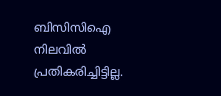ബിസിസിഐ നിലവില്‍ പ്രതികരിച്ചിട്ടില്ല.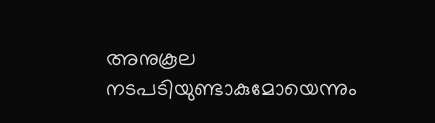അനുകൂല നടപടിയുണ്ടാകുമോയെന്നും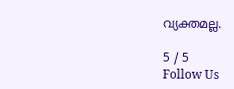വ്യക്തമല്ല.

5 / 5
Follow Us